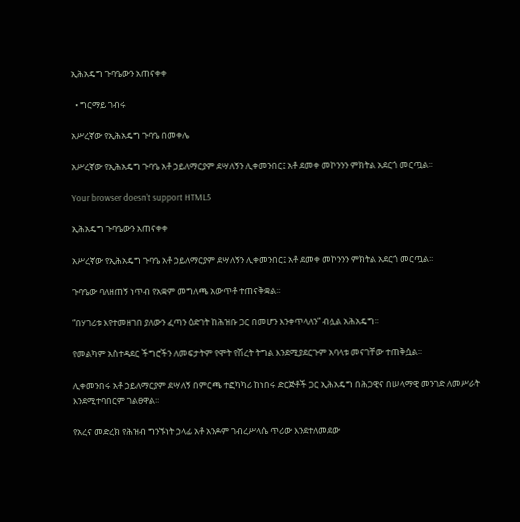ኢሕአዴግ ጉባዔውን አጠናቀቀ

  • ግርማይ ገብሩ

አሥረኛው የኢሕአዴግ ጉባዔ በመቀሌ

አሥረኛው የኢሕአዴግ ጉባዔ አቶ ኃይለማርያም ደሣለኝን ሊቀመንበር፤ አቶ ደመቀ መኮንንን ምክትል አደርጎ መርጧል፡፡

Your browser doesn’t support HTML5

ኢሕአዴግ ጉባዔውን አጠናቀቀ

አሥረኛው የኢሕአዴግ ጉባዔ አቶ ኃይለማርያም ደሣለኝን ሊቀመንበር፤ አቶ ደመቀ መኮንንን ምክትል አደርጎ መርጧል፡፡

ጉባዔው ባለዘጠኝ ነጥብ የአቋም መግለጫ አውጥቶ ተጠናቅቋል፡፡

“በሃገሪቱ እየተመዘገበ ያለውን ፈጣን ዕድገት ከሕዝቡ ጋር በመሆን እንቀጥላለን” ብሏል አሕአዴግ፡፡

የመልካም አስተዳደር ችግሮችን ለመፍታትም የሞት የሽረት ትግል እንደሚያደርጉም አባላቱ መናገቸው ተጠቅሷል፡፡

ሊቀመንበሩ አቶ ኃይለማርያም ደሣለኝ በምርጫ ተፎካካሪ ከነበሩ ድርጅቶች ጋር ኢሕአዴግ በሕጋዊና በሠላማዊ መንገድ ለመሥራት እንደሚተባበርም ገልፀዋል፡፡

የአረና መድረክ የሕዝብ ግንኙነት ኃላፊ አቶ አንዶም ገብረሥላሴ ጥሪው እንደተለመደው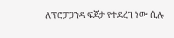ለፕሮፓጋንዳ ፍጆታ የተደረገ ነው ሲሉ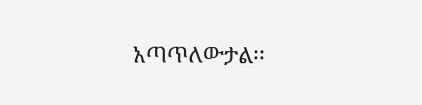አጣጥለውታል፡፡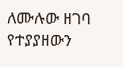ለሙሉው ዘገባ የተያያዘውን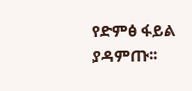የድምፅ ፋይል ያዳምጡ፡፡